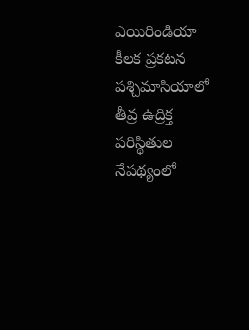ఎయిరిండియా కీలక ప్రకటన
పశ్చిమాసియాలో తీవ్ర ఉద్రిక్త పరిస్థితుల నేపథ్యంలో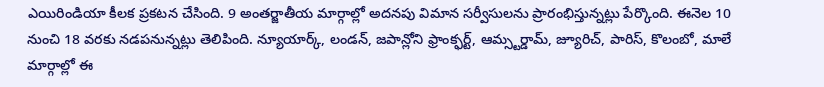ఎయిరిండియా కీలక ప్రకటన చేసింది. 9 అంతర్జాతీయ మార్గాల్లో అదనపు విమాన సర్వీసులను ప్రారంభిస్తున్నట్లు పేర్కొంది. ఈనెల 10 నుంచి 18 వరకు నడపనున్నట్లు తెలిపింది. న్యూయార్క్, లండన్, జపాన్లోని ఫ్రాంక్ఫర్ట్, ఆమ్స్టర్డామ్, జ్యూరిచ్, పారిస్, కొలంబో, మాలే మార్గాల్లో ఈ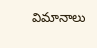విమానాలు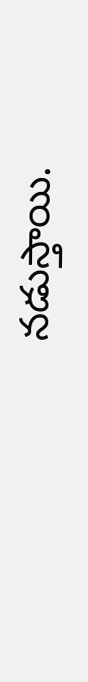నడుస్తాయి.